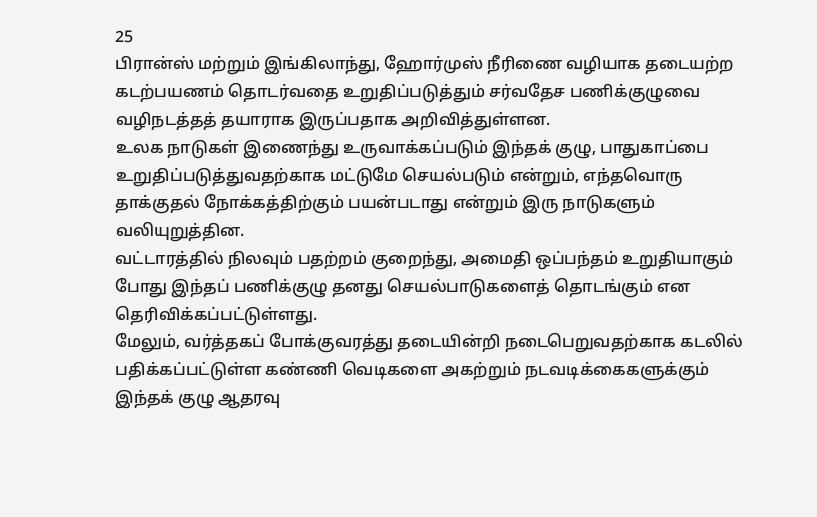25
பிரான்ஸ் மற்றும் இங்கிலாந்து, ஹோர்முஸ் நீரிணை வழியாக தடையற்ற கடற்பயணம் தொடர்வதை உறுதிப்படுத்தும் சர்வதேச பணிக்குழுவை வழிநடத்தத் தயாராக இருப்பதாக அறிவித்துள்ளன.
உலக நாடுகள் இணைந்து உருவாக்கப்படும் இந்தக் குழு, பாதுகாப்பை உறுதிப்படுத்துவதற்காக மட்டுமே செயல்படும் என்றும், எந்தவொரு தாக்குதல் நோக்கத்திற்கும் பயன்படாது என்றும் இரு நாடுகளும் வலியுறுத்தின.
வட்டாரத்தில் நிலவும் பதற்றம் குறைந்து, அமைதி ஒப்பந்தம் உறுதியாகும் போது இந்தப் பணிக்குழு தனது செயல்பாடுகளைத் தொடங்கும் என தெரிவிக்கப்பட்டுள்ளது.
மேலும், வர்த்தகப் போக்குவரத்து தடையின்றி நடைபெறுவதற்காக கடலில் பதிக்கப்பட்டுள்ள கண்ணி வெடிகளை அகற்றும் நடவடிக்கைகளுக்கும் இந்தக் குழு ஆதரவு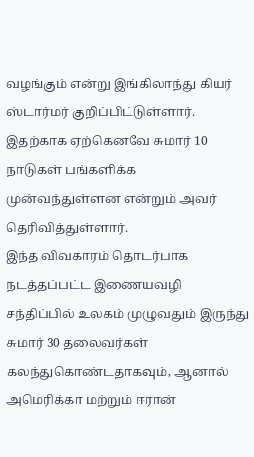வழங்கும் என்று இங்கிலாந்து கியர் ஸ்டார்மர் குறிப்பிட்டுள்ளார். இதற்காக ஏற்கெனவே சுமார் 10 நாடுகள் பங்களிக்க முன்வந்துள்ளன என்றும் அவர் தெரிவித்துள்ளார்.
இந்த விவகாரம் தொடர்பாக நடத்தப்பட்ட இணையவழி சந்திப்பில் உலகம் முழுவதும் இருந்து சுமார் 30 தலைவர்கள் கலந்துகொண்டதாகவும், ஆனால் அமெரிக்கா மற்றும் ஈரான்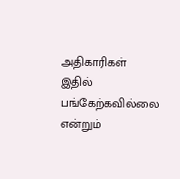அதிகாரிகள் இதில் பங்கேற்கவில்லை என்றும்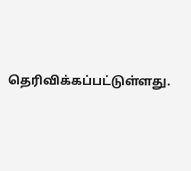தெரிவிக்கப்பட்டுள்ளது.